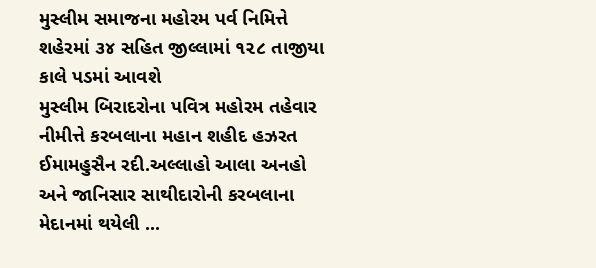મુસ્લીમ સમાજના મહોરમ પર્વ નિમિત્તે શહેરમાં ૩૪ સહિત જીલ્લામાં ૧૨૮ તાજીયા કાલે પડમાં આવશે
મુસ્લીમ બિરાદરોના પવિત્ર મહોરમ તહેવાર નીમીત્તે કરબલાના મહાન શહીદ હઝરત ઈમામહુસૈન રદી.અલ્લાહો આલા અનહો અને જાનિસાર સાથીદારોની કરબલાના મેદાનમાં થયેલી ...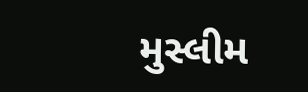મુસ્લીમ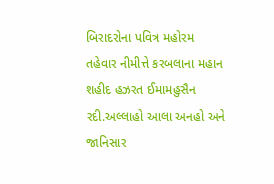બિરાદરોના પવિત્ર મહોરમ તહેવાર નીમીત્તે કરબલાના મહાન શહીદ હઝરત ઈમામહુસૈન રદી.અલ્લાહો આલા અનહો અને જાનિસાર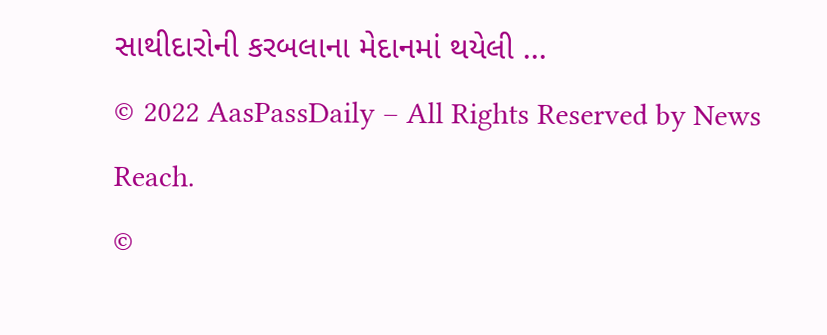સાથીદારોની કરબલાના મેદાનમાં થયેલી ...
© 2022 AasPassDaily – All Rights Reserved by News Reach.
©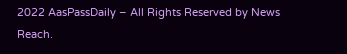2022 AasPassDaily – All Rights Reserved by News Reach.